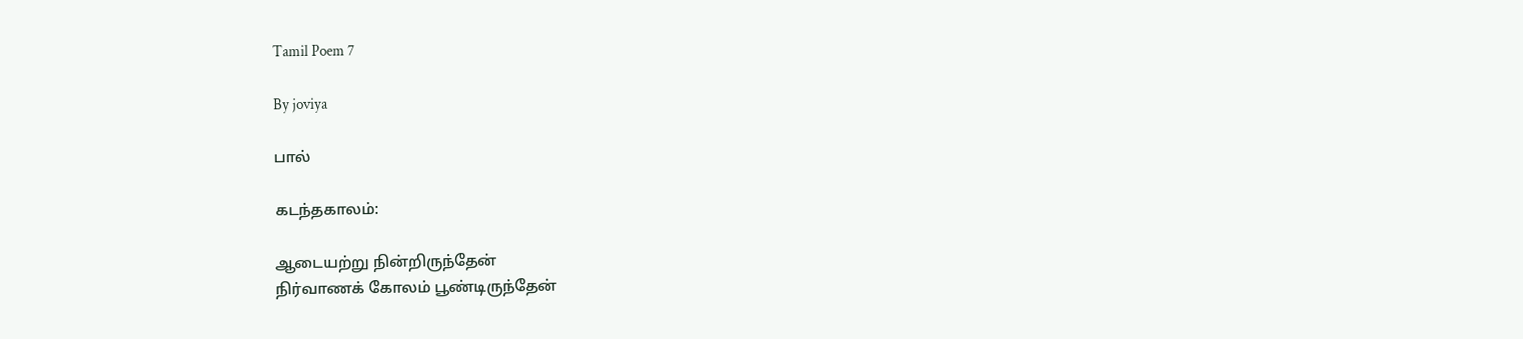Tamil Poem 7

By joviya

பால்

கடந்தகாலம்:

ஆடையற்று நின்றிருந்தேன்
நிர்வாணக் கோலம் பூண்டிருந்தேன்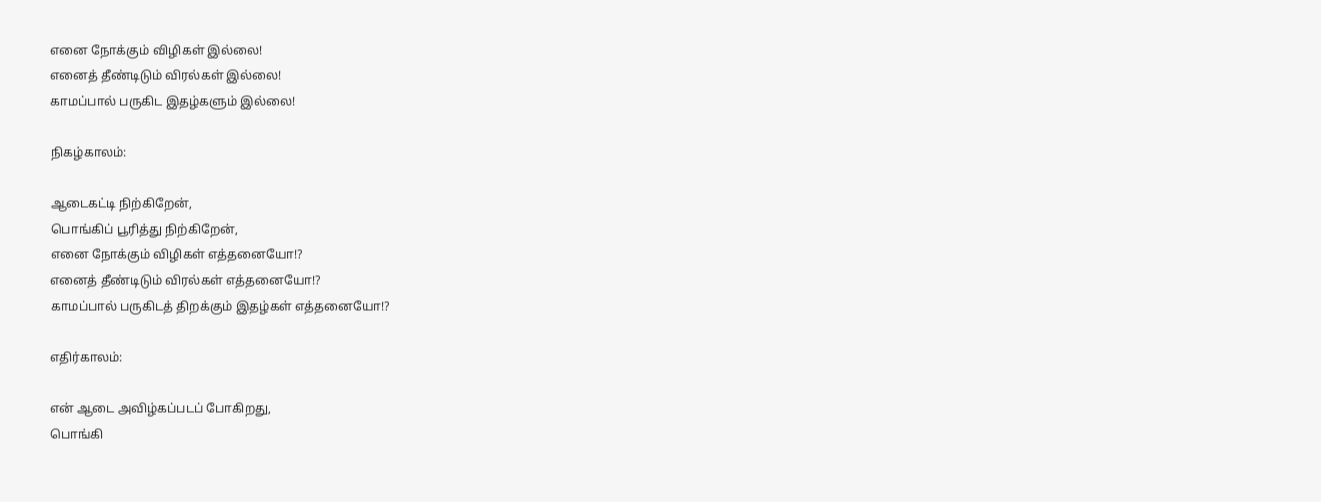எனை நோக்கும் விழிகள் இல்லை!
எனைத் தீண்டிடும் விரல்கள் இல்லை!
காமப்பால் பருகிட இதழ்களும் இல்லை!

நிகழ்காலம்:

ஆடைகட்டி நிற்கிறேன்,
பொங்கிப் பூரித்து நிற்கிறேன்,
எனை நோக்கும் விழிகள் எத்தனையோ!?
எனைத் தீண்டிடும் விரல்கள் எத்தனையோ!?
காமப்பால் பருகிடத் திறக்கும் இதழ்கள் எத்தனையோ!?

எதிர்காலம்:

என் ஆடை அவிழ்கப்படப் போகிறது,
பொங்கி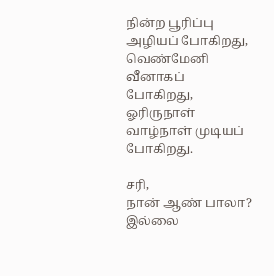நின்ற பூரிப்பு அழியப் போகிறது,
வெண்மேனி வீனாகப் போகிறது,
ஓரிருநாள் வாழ்நாள் முடியப் போகிறது.

சரி,
நான் ஆண் பாலா?
இல்லை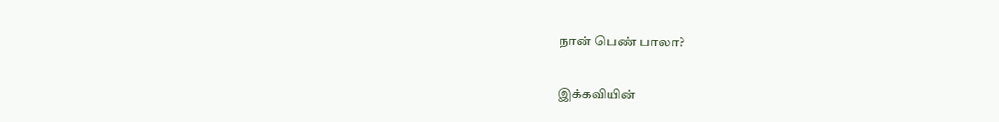நான் பெண் பாலா?

இக்கவியின்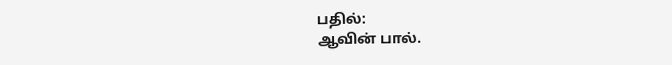பதில்:
ஆவின் பால்.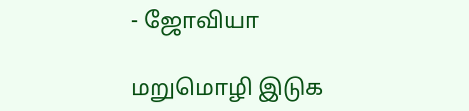- ஜோவியா

மறுமொழி இடுக